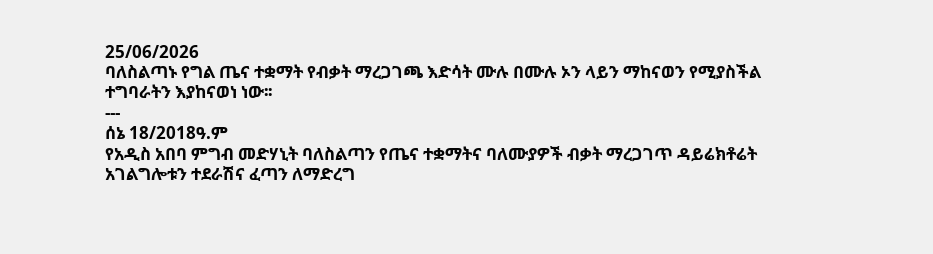25/06/2026
ባለስልጣኑ የግል ጤና ተቋማት የብቃት ማረጋገጫ እድሳት ሙሉ በሙሉ ኦን ላይን ማከናወን የሚያስችል ተግባራትን እያከናወነ ነው፡፡
---
ሰኔ 18/2018ዓ.ም
የአዲስ አበባ ምግብ መድሃኒት ባለስልጣን የጤና ተቋማትና ባለሙያዎች ብቃት ማረጋገጥ ዳይሬክቶሬት አገልግሎቱን ተደራሽና ፈጣን ለማድረግ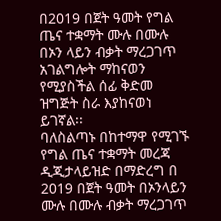በ2019 በጀት ዓመት የግል ጤና ተቋማት ሙሉ በሙሉ በኦን ላይን ብቃት ማረጋገጥ አገልግሎት ማከናወን የሚያስችል ሰፊ ቅድመ ዝግጅት ስራ እያከናወነ ይገኛል፡፡
ባለስልጣኑ በከተማዋ የሚገኙ የግል ጤና ተቋማት መረጃ ዲጂታላይዝድ በማድረግ በ 2019 በጀት ዓመት በኦንላይን ሙሉ በሙሉ ብቃት ማረጋገጥ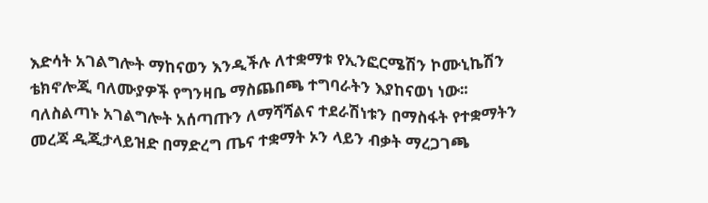እድሳት አገልግሎት ማከናወን እንዲችሉ ለተቋማቱ የኢንፎርሜሽን ኮሙኒኬሽን ቴክኖሎጂ ባለሙያዎች የግንዛቤ ማስጨበጫ ተግባራትን እያከናወነ ነው፡፡
ባለስልጣኑ አገልግሎት አሰጣጡን ለማሻሻልና ተደራሽነቱን በማስፋት የተቋማትን መረጃ ዲጂታላይዝድ በማድረግ ጤና ተቋማት ኦን ላይን ብቃት ማረጋገጫ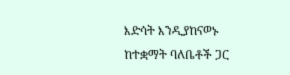እድሳት እንዲያከናወኑ ከተቋማት ባለቤቶች ጋር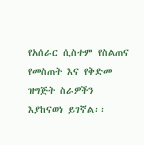የአሰራር ሲስተም የስልጠና የመስጠት እና የቅድመ ዝግጅት ስራዎችን እያከናወነ ይገኛል፡፡